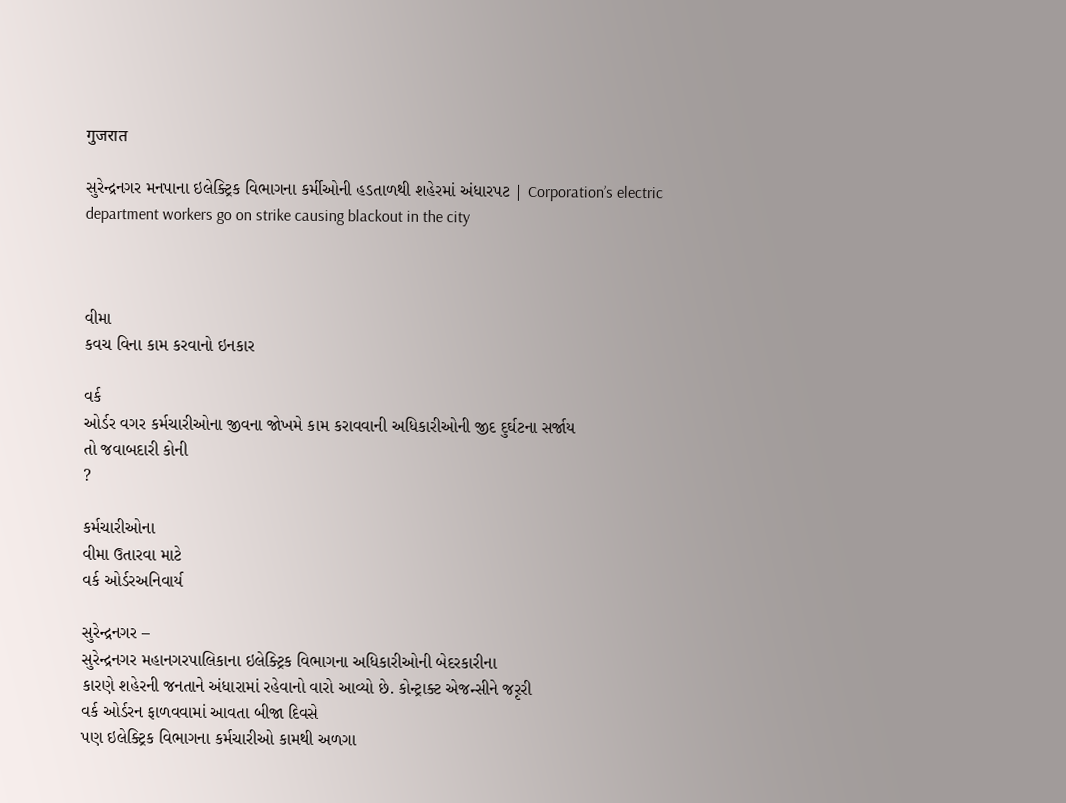गुजरात

સુરેન્દ્રનગર મનપાના ઇલેક્ટ્રિક વિભાગના કર્મીઓની હડતાળથી શહેરમાં અંધારપટ | Corporation’s electric department workers go on strike causing blackout in the city



વીમા
કવચ વિના કામ કરવાનો ઇનકાર

વર્ક
ઓર્ડર વગર કર્મચારીઓના જીવના જોખમે કામ કરાવવાની અધિકારીઓની જીદ દુર્ઘટના સર્જાય
તો જવાબદારી કોની
?

કર્મચારીઓના
વીમા ઉતારવા માટે
વર્ક ઓર્ડરઅનિવાર્ય

સુરેન્દ્રનગર –
સુરેન્દ્રનગર મહાનગરપાલિકાના ઇલેક્ટ્રિક વિભાગના અધિકારીઓની બેદરકારીના
કારણે શહેરની જનતાને અંધારામાં રહેવાનો વારો આવ્યો છે. કોન્ટ્રાક્ટ એજન્સીને જરૃરી
વર્ક ઓર્ડરન ફાળવવામાં આવતા બીજા દિવસે
પણ ઇલેક્ટ્રિક વિભાગના કર્મચારીઓ કામથી અળગા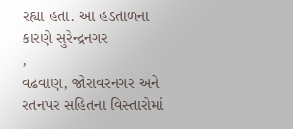રહ્યા હતા. આ હડતાળના કારણે સુરેન્દ્રનગર
,
વઢવાણ, જોરાવરનગર અને રતનપર સહિતના વિસ્તારોમાં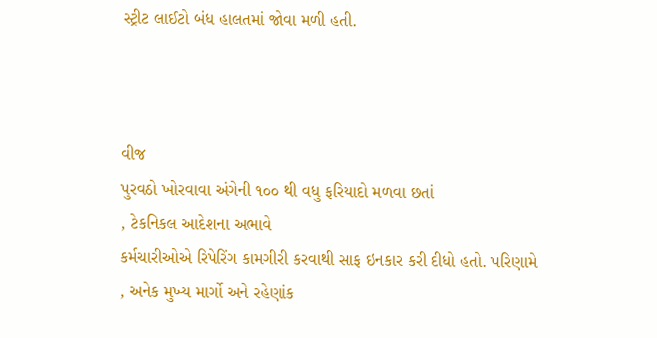સ્ટ્રીટ લાઈટો બંધ હાલતમાં જોવા મળી હતી.



વીજ
પુરવઠો ખોરવાવા અંગેની ૧૦૦ થી વધુ ફરિયાદો મળવા છતાં
, ટેકનિકલ આદેશના અભાવે
કર્મચારીઓએ રિપેરિંગ કામગીરી કરવાથી સાફ ઇનકાર કરી દીધો હતો. પરિણામે
, અનેક મુખ્ય માર્ગો અને રહેણાંક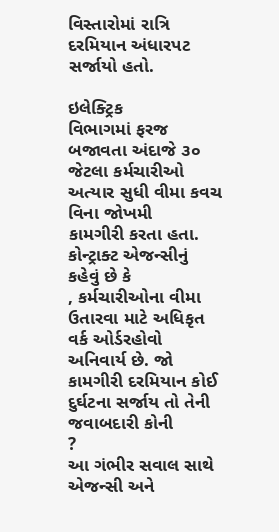વિસ્તારોમાં રાત્રિ દરમિયાન અંધારપટ
સર્જાયો હતો.

ઇલેક્ટ્રિક
વિભાગમાં ફરજ બજાવતા અંદાજે ૩૦ જેટલા કર્મચારીઓ અત્યાર સુધી વીમા કવચ વિના જોખમી
કામગીરી કરતા હતા. કોન્ટ્રાક્ટ એજન્સીનું કહેવું છે કે
, કર્મચારીઓના વીમા
ઉતારવા માટે અધિકૃત
વર્ક ઓર્ડરહોવો
અનિવાર્ય છે. જો કામગીરી દરમિયાન કોઈ દુર્ઘટના સર્જાય તો તેની જવાબદારી કોની
?
આ ગંભીર સવાલ સાથે એજન્સી અને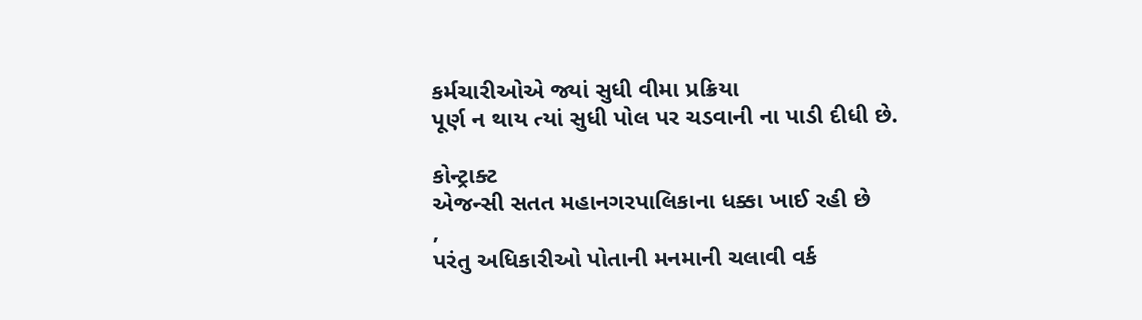કર્મચારીઓએ જ્યાં સુધી વીમા પ્રક્રિયા
પૂર્ણ ન થાય ત્યાં સુધી પોલ પર ચડવાની ના પાડી દીધી છે.

કોન્ટ્રાક્ટ
એજન્સી સતત મહાનગરપાલિકાના ધક્કા ખાઈ રહી છે
,
પરંતુ અધિકારીઓ પોતાની મનમાની ચલાવી વર્ક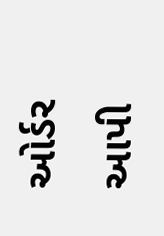ઓર્ડર આપી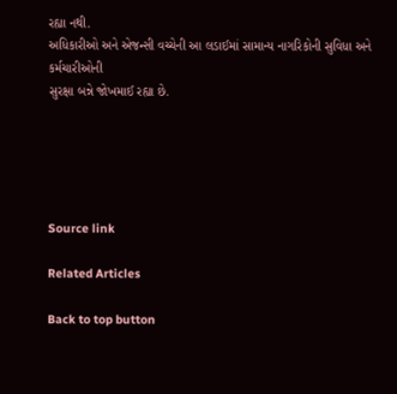રહ્યા નથી.
અધિકારીઓ અને એજન્સી વચ્ચેની આ લડાઈમાં સામાન્ય નાગરિકોની સુવિધા અને કર્મચારીઓની
સુરક્ષા બન્ને જોખમાઈ રહ્યા છે.





Source link

Related Articles

Back to top button